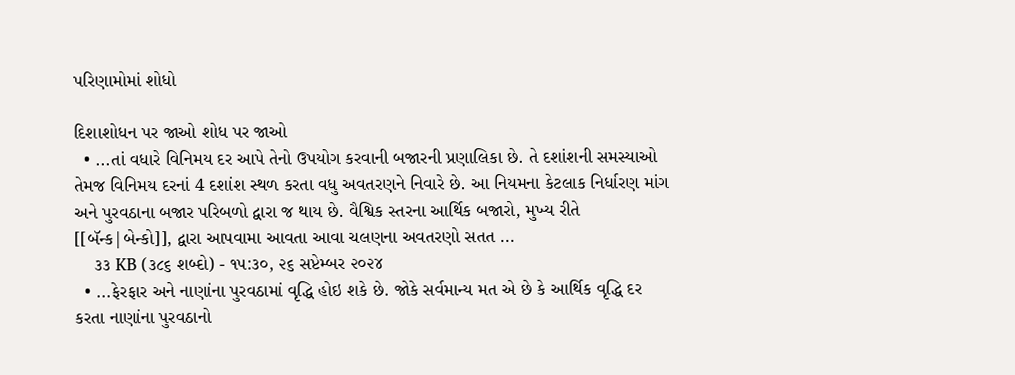પરિણામોમાં શોધો

દિશાશોધન પર જાઓ શોધ પર જાઓ
  • ...તાં વધારે વિનિમય દર આપે તેનો ઉપયોગ કરવાની બજારની પ્રણાલિકા છે. તે દશાંશની સમસ્યાઓ તેમજ વિનિમય દરનાં 4 દશાંશ સ્થળ કરતા વધુ અવતરણને નિવારે છે. આ નિયમના કેટલાક નિર્ધારણ માંગ અને પુરવઠાના બજાર પરિબળો દ્વારા જ થાય છે. વૈશ્વિક સ્તરના આર્થિક બજારો, મુખ્ય રીતે [[બૅન્ક|બેન્કો]], દ્વારા આપવામા આવતા આવા ચલણના અવતરણો સતત ...
    ૩૩ KB (૩૮૬ શબ્દો) - ૧૫:૩૦, ૨૬ સપ્ટેમ્બર ૨૦૨૪
  • ...ફેરફાર અને નાણાંના પુરવઠામાં વૃદ્ધિ હોઇ શકે છે. જોકે સર્વમાન્ય મત એ છે કે આર્થિક વૃદ્ધિ દર કરતા નાણાંના પુરવઠાનો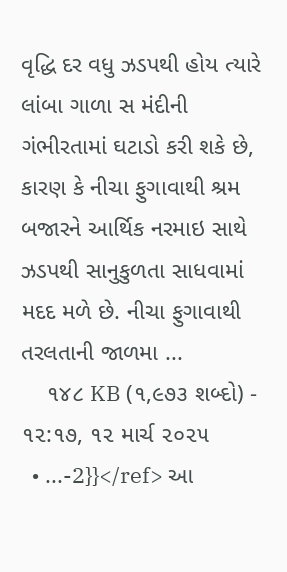વૃદ્ધિ દર વધુ ઝડપથી હોય ત્યારે લાંબા ગાળા સ મંદીની ગંભીરતામાં ઘટાડો કરી શકે છે, કારણ કે નીચા ફુગાવાથી શ્રમ બજારને આર્થિક નરમાઇ સાથે ઝડપથી સાનુકુળતા સાધવામાં મદદ મળે છે. નીચા ફુગાવાથી તરલતાની જાળમા ...
    ૧૪૮ KB (૧,૯૭૩ શબ્દો) - ૧૨:૧૭, ૧૨ માર્ચ ૨૦૨૫
  • ...-2}}</ref> આ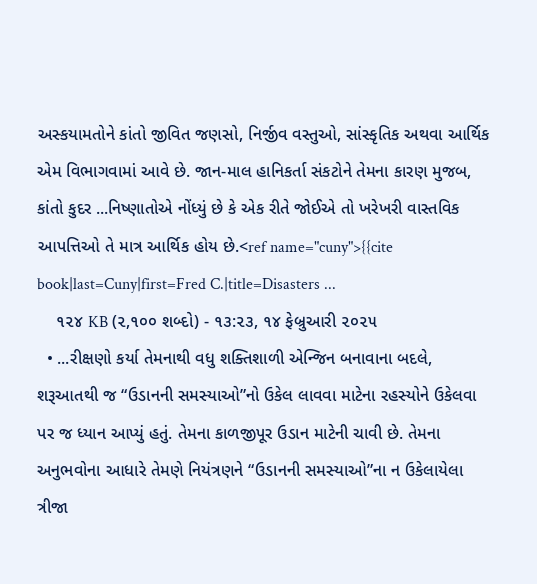અસ્કયામતોને કાંતો જીવિત જણસો, નિર્જીવ વસ્તુઓ, સાંસ્કૃતિક અથવા આર્થિક એમ વિભાગવામાં આવે છે. જાન-માલ હાનિકર્તા સંકટોને તેમના કારણ મુજબ, કાંતો કુદર ...નિષ્ણાતોએ નોંધ્યું છે કે એક રીતે જોઈએ તો ખરેખરી વાસ્તવિક આપત્તિઓ તે માત્ર આર્થિક હોય છે.<ref name="cuny">{{cite book|last=Cuny|first=Fred C.|title=Disasters ...
    ૧૨૪ KB (૨,૧૦૦ શબ્દો) - ૧૩:૨૩, ૧૪ ફેબ્રુઆરી ૨૦૨૫
  • ...રીક્ષણો કર્યા તેમનાથી વધુ શક્તિશાળી એન્જિન બનાવાના બદલે, શરૂઆતથી જ “ઉડાનની સમસ્યાઓ”નો ઉકેલ લાવવા માટેના રહસ્યોને ઉકેલવા પર જ ધ્યાન આપ્યું હતું. તેમના કાળજીપૂર ઉડાન માટેની ચાવી છે. તેમના અનુભવોના આધારે તેમણે નિયંત્રણને “ઉડાનની સમસ્યાઓ”ના ન ઉકેલાયેલા ત્રીજા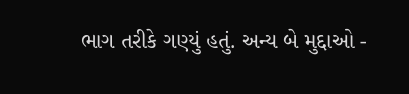ભાગ તરીકે ગણ્યું હતું. અન્ય બે મુદ્દાઓ -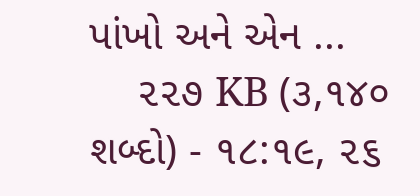પાંખો અને એન ...
    ૨૨૭ KB (૩,૧૪૦ શબ્દો) - ૧૮:૧૯, ૨૬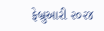ફેબ્રુઆરી ૨૦૨૪